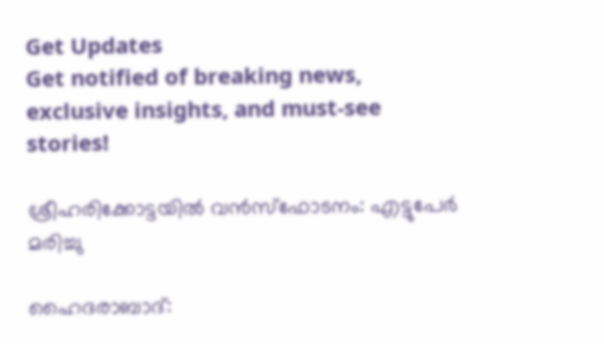Get Updates
Get notified of breaking news, exclusive insights, and must-see stories!

ശ്രീഹരിക്കോട്ടയില്‍ വന്‍സ്ഫോടനം: എട്ടുപേര്‍ മരിച്ചു

ഹൈദരാബാദ്: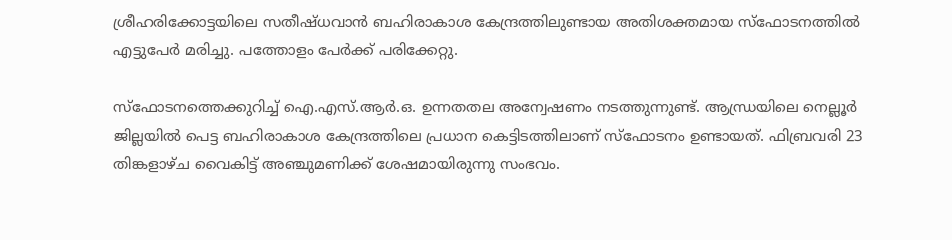ശ്രീഹരിക്കോട്ടയിലെ സതീഷ്ധവാന്‍ ബഹിരാകാശ കേന്ദ്രത്തിലുണ്ടായ അതിശക്തമായ സ്ഫോടനത്തില്‍ എട്ടുപേര്‍ മരിച്ചു. പത്തോളം പേര്‍ക്ക് പരിക്കേറ്റു.

സ്ഫോടനത്തെക്കുറിച്ച് ഐ.എസ്.ആര്‍.ഒ. ഉന്നതതല അന്വേഷണം നടത്തുന്നുണ്ട്. ആന്ധ്രയിലെ നെല്ലൂര്‍ ജില്ലയില്‍ പെട്ട ബഹിരാകാശ കേന്ദ്രത്തിലെ പ്രധാന കെട്ടിടത്തിലാണ് സ്ഫോടനം ഉണ്ടായത്. ഫിബ്രവരി 23 തിങ്കളാഴ്ച വൈകിട്ട് അഞ്ചുമണിക്ക് ശേഷമായിരുന്നു സംഭവം.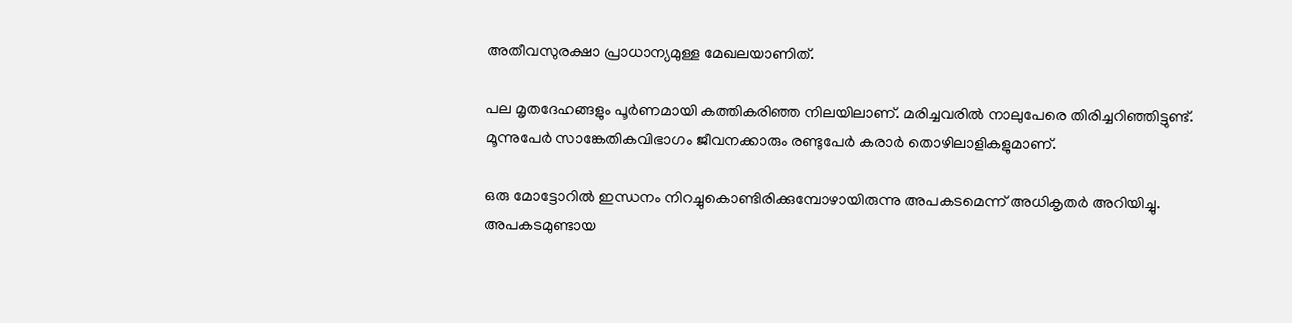അതീവസുരക്ഷാ പ്രാധാന്യമുള്ള മേഖലയാണിത്.

പല മൃതദേഹങ്ങളും പൂര്‍ണമായി കത്തികരിഞ്ഞ നിലയിലാണ്. മരിച്ചവരില്‍ നാലുപേരെ തിരിച്ചറിഞ്ഞിട്ടുണ്ട്. മൂന്നുപേര്‍ സാങ്കേതികവിഭാഗം ജീവനക്കാരും രണ്ടുപേര്‍ കരാര്‍ തൊഴിലാളികളുമാണ്.

ഒരു മോട്ടോറില്‍ ഇന്ധനം നിറച്ചുകൊണ്ടിരിക്കുമ്പോഴായിരുന്നു അപകടമെന്ന് അധികൃതര്‍ അറിയിച്ചു. അപകടമുണ്ടായ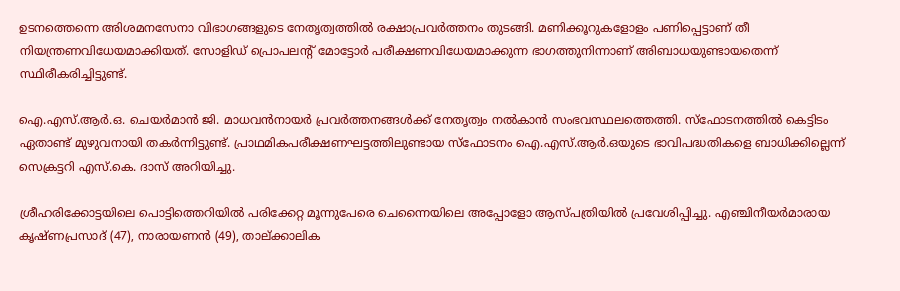ഉടനത്തെന്നെ അിശമനസേനാ വിഭാഗങ്ങളുടെ നേതൃത്വത്തില്‍ രക്ഷാപ്രവര്‍ത്തനം തുടങ്ങി. മണിക്കൂറുകളോളം പണിപ്പെട്ടാണ് തീ നിയന്ത്രണവിധേയമാക്കിയത്. സോളിഡ് പ്രൊപലന്റ് മോട്ടോര്‍ പരീക്ഷണവിധേയമാക്കുന്ന ഭാഗത്തുനിന്നാണ് അിബാധയുണ്ടായതെന്ന് സ്ഥിരീകരിച്ചിട്ടുണ്ട്.

ഐ.എസ്.ആര്‍.ഒ. ചെയര്‍മാന്‍ ജി. മാധവന്‍നായര്‍ പ്രവര്‍ത്തനങ്ങള്‍ക്ക് നേതൃത്വം നല്‍കാന്‍ സംഭവസ്ഥലത്തെത്തി. സ്ഫോടനത്തില്‍ കെട്ടിടം ഏതാണ്ട് മുഴുവനായി തകര്‍ന്നിട്ടുണ്ട്. പ്രാഥമികപരീക്ഷണഘട്ടത്തിലുണ്ടായ സ്ഫോടനം ഐ.എസ്.ആര്‍.ഒയുടെ ഭാവിപദ്ധതികളെ ബാധിക്കില്ലെന്ന് സെക്രട്ടറി എസ്.കെ. ദാസ് അറിയിച്ചു.

ശ്രീഹരിക്കോട്ടയിലെ പൊട്ടിത്തെറിയില്‍ പരിക്കേറ്റ മൂന്നുപേരെ ചെന്നൈയിലെ അപ്പോളോ ആസ്പത്രിയില്‍ പ്രവേശിപ്പിച്ചു. എഞ്ചിനീയര്‍മാരായ കൃഷ്ണപ്രസാദ് (47), നാരായണന്‍ (49), താല്ക്കാലിക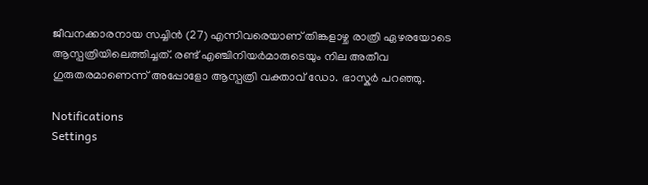ജീവനക്കാരനായ സച്ചിന്‍ (27) എന്നിവരെയാണ് തിങ്കളാഴ്ച രാത്രി ഏഴരയോടെ ആസ്പത്രിയിലെത്തിച്ചത്. രണ്ട് എഞ്ചിനിയര്‍മാരുടെയും നില അതീവ ഗുരുതരമാണെന്ന് അപ്പോളോ ആസ്പത്രി വക്താവ് ഡോ. ഭാസ്കര്‍ പറഞ്ഞു.

Notifications
Settings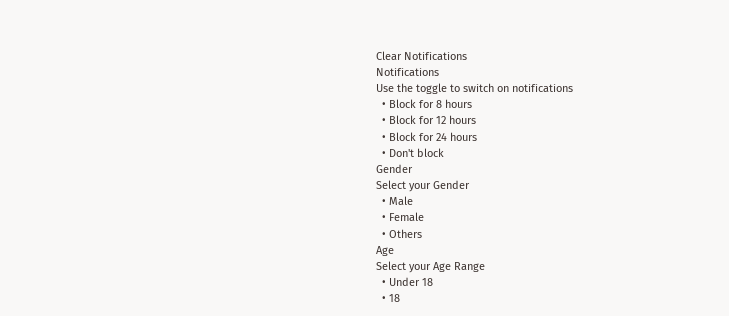Clear Notifications
Notifications
Use the toggle to switch on notifications
  • Block for 8 hours
  • Block for 12 hours
  • Block for 24 hours
  • Don't block
Gender
Select your Gender
  • Male
  • Female
  • Others
Age
Select your Age Range
  • Under 18
  • 18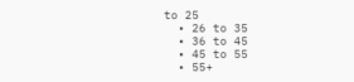to 25
  • 26 to 35
  • 36 to 45
  • 45 to 55
  • 55+